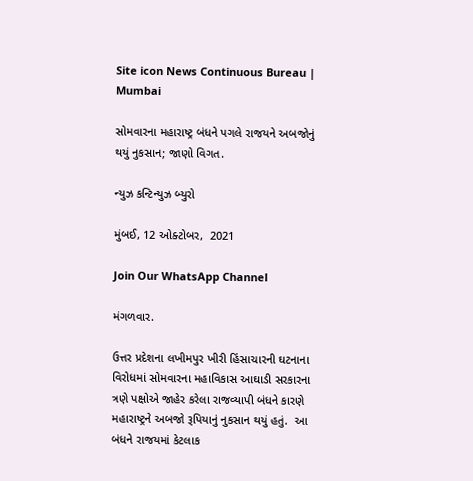Site icon News Continuous Bureau | Mumbai

સોમવારના મહારાષ્ટ્ર બંધને પગલે રાજયને અબજોનું થયું નુકસાન; જાણો વિગત.

ન્યુઝ કન્ટિન્યુઝ બ્યુરો

મુંબઈ, 12 ઓક્ટોબર,  2021

Join Our WhatsApp Channel

મંગળવાર.

ઉત્તર પ્રદેશના લખીમપુર ખીરી હિંસાચારની ઘટનાના વિરોધમાં સોમવારના મહાવિકાસ આઘાડી સરકારના ત્રણે પક્ષોએ જાહેર કરેલા રાજવ્યાપી બંધને કારણે મહારાષ્ટ્રને અબજો રૂપિયાનું નુકસાન થયું હતું.  આ બંધને રાજયમાં કેટલાક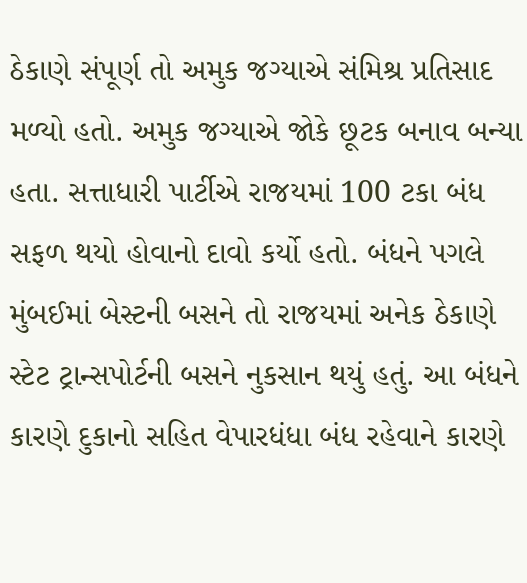ઠેકાણે સંપૂર્ણ તો અમુક જગ્યાએ સંમિશ્ર પ્રતિસાદ મળ્યો હતો. અમુક જગ્યાએ જોકે છૂટક બનાવ બન્યા હતા. સત્તાધારી પાર્ટીએ રાજયમાં 100 ટકા બંધ સફળ થયો હોવાનો દાવો કર્યો હતો. બંધને પગલે મુંબઈમાં બેસ્ટની બસને તો રાજયમાં અનેક ઠેકાણે સ્ટેટ ટ્રાન્સપોર્ટની બસને નુકસાન થયું હતું. આ બંધને કારણે દુકાનો સહિત વેપારધંધા બંધ રહેવાને કારણે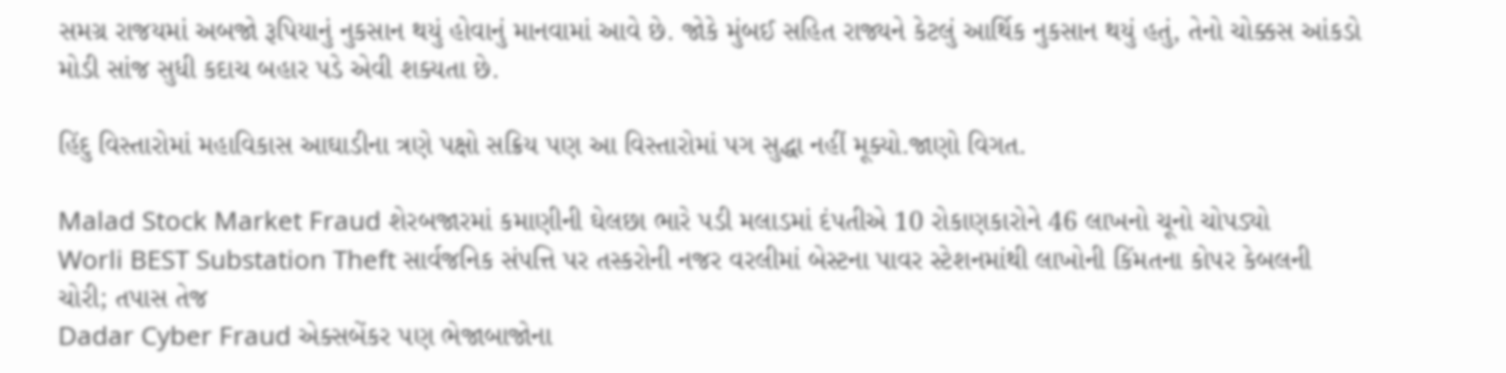સમગ્ર રાજયમાં અબજો રૂપિયાનું નુકસાન થયું હોવાનું માનવામાં આવે છે. જોકે મુંબઈ સહિત રાજ્યને કેટલું આર્થિક નુકસાન થયું હતું, તેનો ચોક્કસ આંકડો મોડી સાંજ સુધી કદાચ બહાર પડે એવી શક્યતા છે.

હિંદુ વિસ્તારોમાં મહાવિકાસ આઘાડીના ત્રણે પક્ષો સક્રિય પણ આ વિસ્તારોમાં પગ સુદ્ધા નહીં મૂક્યો.જાણો વિગત.

Malad Stock Market Fraud શેરબજારમાં કમાણીની ઘેલછા ભારે પડી મલાડમાં દંપતીએ 10 રોકાણકારોને 46 લાખનો ચૂનો ચોપડ્યો
Worli BEST Substation Theft સાર્વજનિક સંપત્તિ પર તસ્કરોની નજર વરલીમાં બેસ્ટના પાવર સ્ટેશનમાંથી લાખોની કિંમતના કોપર કેબલની ચોરી; તપાસ તેજ
Dadar Cyber Fraud એક્સબેંકર પણ ભેજાબાજોના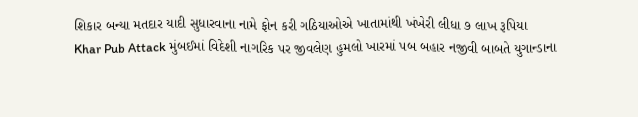શિકાર બન્યા મતદાર યાદી સુધારવાના નામે ફોન કરી ગઠિયાઓએ ખાતામાંથી ખંખેરી લીધા ૭ લાખ રૂપિયા
Khar Pub Attack મુંબઈમાં વિદેશી નાગરિક પર જીવલેણ હુમલો ખારમાં પબ બહાર નજીવી બાબતે યુગાન્ડાના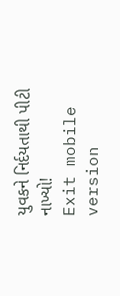યુવકને નિર્દયતાથી પીટી નાખ્યો!
Exit mobile version